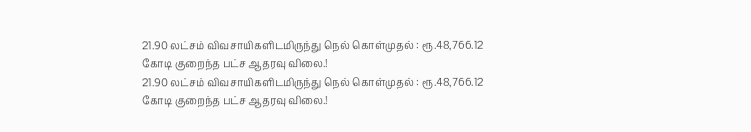21.90 லட்சம் விவசாயிகளிடமிருந்து நெல் கொள்முதல் : ரூ.48,766.12 கோடி குறைந்த பட்ச ஆதரவு விலை.!
21.90 லட்சம் விவசாயிகளிடமிருந்து நெல் கொள்முதல் : ரூ.48,766.12 கோடி குறைந்த பட்ச ஆதரவு விலை.!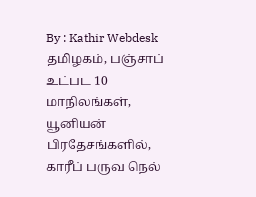By : Kathir Webdesk
தமிழகம், பஞ்சாப் உட்பட 10 மாநிலங்கள், யூனியன் பிரதேசங்களில், காரீப் பருவ நெல்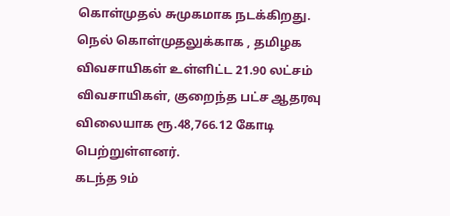கொள்முதல் சுமுகமாக நடக்கிறது. நெல் கொள்முதலுக்காக , தமிழக விவசாயிகள் உள்ளிட்ட 21.90 லட்சம் விவசாயிகள், குறைந்த பட்ச ஆதரவு விலையாக ரூ.48,766.12 கோடி பெற்றுள்ளனர்.
கடந்த 9ம்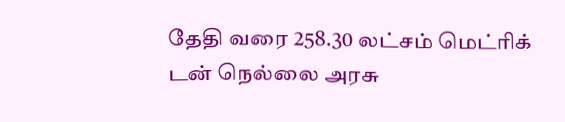தேதி வரை 258.30 லட்சம் மெட்ரிக் டன் நெல்லை அரசு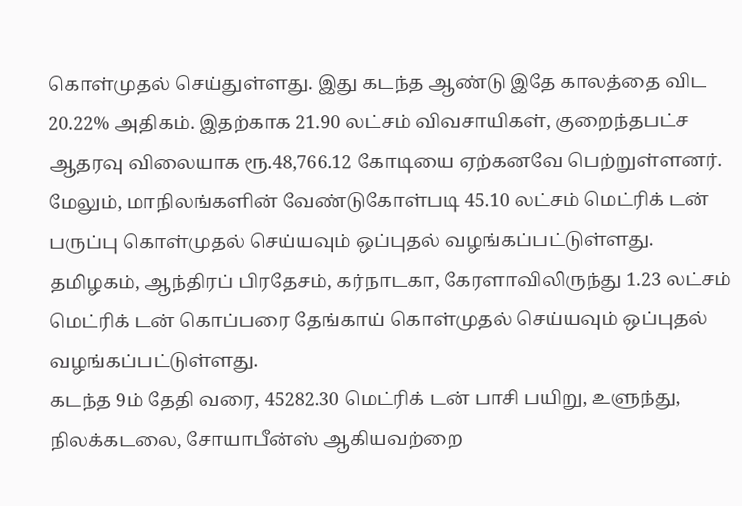கொள்முதல் செய்துள்ளது. இது கடந்த ஆண்டு இதே காலத்தை விட 20.22% அதிகம். இதற்காக 21.90 லட்சம் விவசாயிகள், குறைந்தபட்ச ஆதரவு விலையாக ரூ.48,766.12 கோடியை ஏற்கனவே பெற்றுள்ளனர். மேலும், மாநிலங்களின் வேண்டுகோள்படி 45.10 லட்சம் மெட்ரிக் டன் பருப்பு கொள்முதல் செய்யவும் ஒப்புதல் வழங்கப்பட்டுள்ளது.
தமிழகம், ஆந்திரப் பிரதேசம், கர்நாடகா, கேரளாவிலிருந்து 1.23 லட்சம் மெட்ரிக் டன் கொப்பரை தேங்காய் கொள்முதல் செய்யவும் ஒப்புதல் வழங்கப்பட்டுள்ளது.
கடந்த 9ம் தேதி வரை, 45282.30 மெட்ரிக் டன் பாசி பயிறு, உளுந்து, நிலக்கடலை, சோயாபீன்ஸ் ஆகியவற்றை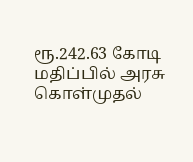ரூ.242.63 கோடி மதிப்பில் அரசு கொள்முதல்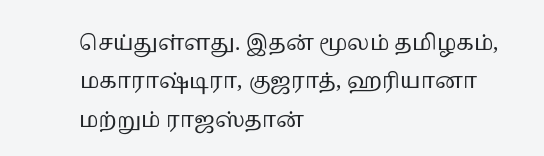செய்துள்ளது. இதன் மூலம் தமிழகம், மகாராஷ்டிரா, குஜராத், ஹரியானா மற்றும் ராஜஸ்தான்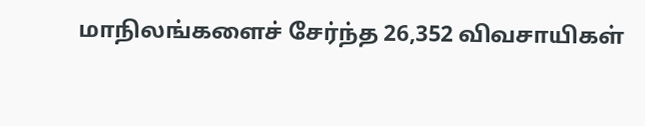மாநிலங்களைச் சேர்ந்த 26,352 விவசாயிகள்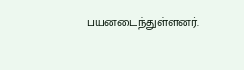பயனடைந்துள்ளனர்.